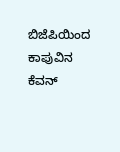ಬಿಜೆಪಿಯಿಂದ ಕಾಪುವಿನ ಕೆವನ್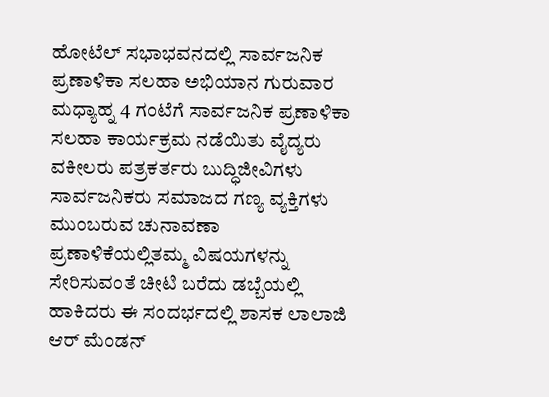ಹೋಟೆಲ್ ಸಭಾಭವನದಲ್ಲಿ ಸಾರ್ವಜನಿಕ ಪ್ರಣಾಳಿಕಾ ಸಲಹಾ ಅಭಿಯಾನ ಗುರುವಾರ ಮಧ್ಯಾಹ್ನ 4 ಗಂಟೆಗೆ ಸಾರ್ವಜನಿಕ ಪ್ರಣಾಳಿಕಾ ಸಲಹಾ ಕಾರ್ಯಕ್ರಮ ನಡೆಯಿತು ವೈದ್ಯರು ವಕೀಲರು ಪತ್ರಕರ್ತರು ಬುದ್ಧಿಜೀವಿಗಳು ಸಾರ್ವಜನಿಕರು ಸಮಾಜದ ಗಣ್ಯ ವ್ಯಕ್ತಿಗಳು ಮುಂಬರುವ ಚುನಾವಣಾ ಪ್ರಣಾಳಿಕೆಯಲ್ಲಿತಮ್ಮ ವಿಷಯಗಳನ್ನು ಸೇರಿಸುವಂತೆ ಚೀಟಿ ಬರೆದು ಡಬ್ಬೆಯಲ್ಲಿ ಹಾಕಿದರು ಈ ಸಂದರ್ಭದಲ್ಲಿ ಶಾಸಕ ಲಾಲಾಜಿ ಆರ್ ಮೆಂಡನ್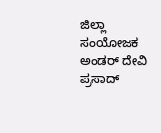ಜಿಲ್ಲಾ ಸಂಯೋಜಕ ಅಂಡರ್ ದೇವಿ ಪ್ರಸಾದ್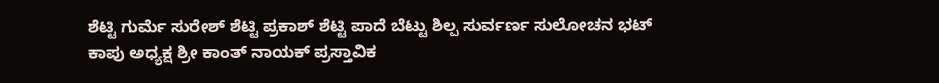ಶೆಟ್ಟಿ ಗುರ್ಮೆ ಸುರೇಶ್ ಶೆಟ್ಟಿ ಪ್ರಕಾಶ್ ಶೆಟ್ಟಿ ಪಾದೆ ಬೆಟ್ಟು ಶಿಲ್ಪ ಸುರ್ವರ್ಣ ಸುಲೋಚನ ಭಟ್ ಕಾಪು ಅಧ್ಯಕ್ಷ ಶ್ರೀ ಕಾಂತ್ ನಾಯಕ್ ಪ್ರಸ್ತಾವಿಕ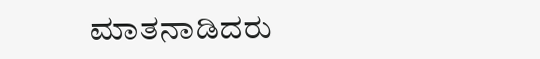ಮಾತನಾಡಿದರು